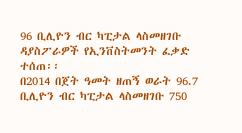96 ቢሊዮን ብር ካፒታል ላስመዘገቡ ዳያስፖራዎች የኢንቨስትመንት ፈቃድ ተሰጠ፡፡
በ2014 በጀት ዓመት ዘጠኝ ወራት 96.7 ቢሊዮን ብር ካፒታል ላስመዘገቡ 750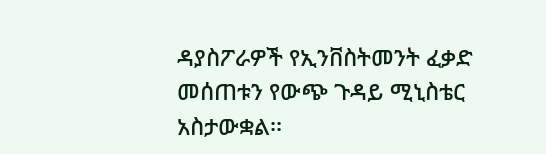ዳያስፖራዎች የኢንቨስትመንት ፈቃድ መሰጠቱን የውጭ ጉዳይ ሚኒስቴር አስታውቋል፡፡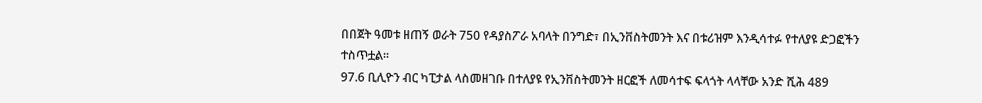በበጀት ዓመቱ ዘጠኝ ወራት 750 የዳያስፖራ አባላት በንግድ፣ በኢንቨስትመንት እና በቱሪዝም እንዲሳተፉ የተለያዩ ድጋፎችን ተስጥቷል፡፡
97.6 ቢሊዮን ብር ካፒታል ላስመዘገቡ በተለያዩ የኢንቨስትመንት ዘርፎች ለመሳተፍ ፍላጎት ላላቸው አንድ ሺሕ 489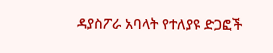ዳያስፖራ አባላት የተለያዩ ድጋፎች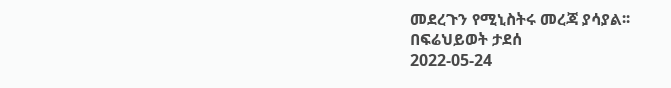መደረጉን የሚኒስትሩ መረጃ ያሳያል፡፡
በፍሬህይወት ታደሰ
2022-05-24